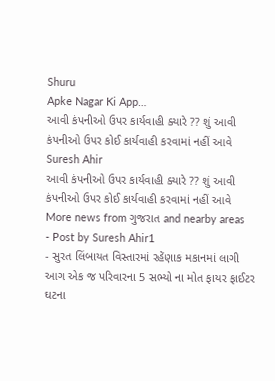Shuru
Apke Nagar Ki App…
આવી કંપનીઓ ઉપર કાર્યવાહી ક્યારે ?? શું આવી કંપનીઓ ઉપર કોઈ કાર્યવાહી કરવામાં નહીં આવે
Suresh Ahir
આવી કંપનીઓ ઉપર કાર્યવાહી ક્યારે ?? શું આવી કંપનીઓ ઉપર કોઈ કાર્યવાહી કરવામાં નહીં આવે
More news from ગુજરાત and nearby areas
- Post by Suresh Ahir1
- સુરત લિંબાયત વિસ્તારમાં રહેંણાક મકાનમાં લાગી આગ એક જ પરિવારના 5 સભ્યો ના મોત ફાયર ફાઈટર ઘટના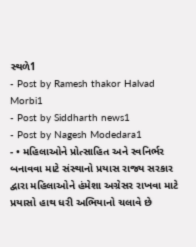સ્થળે1
- Post by Ramesh thakor Halvad Morbi1
- Post by Siddharth news1
- Post by Nagesh Modedara1
- • મહિલાઓને પ્રોત્સાહિત અને સ્વનિર્ભર બનાવવા માટે સંસ્થાનો પ્રયાસ રાજ્ય સરકાર દ્વારા મહિલાઓને હંમેશા અગ્રેસર રાખવા માટે પ્રયાસો હાથ ધરી અભિયાનો ચલાવે છે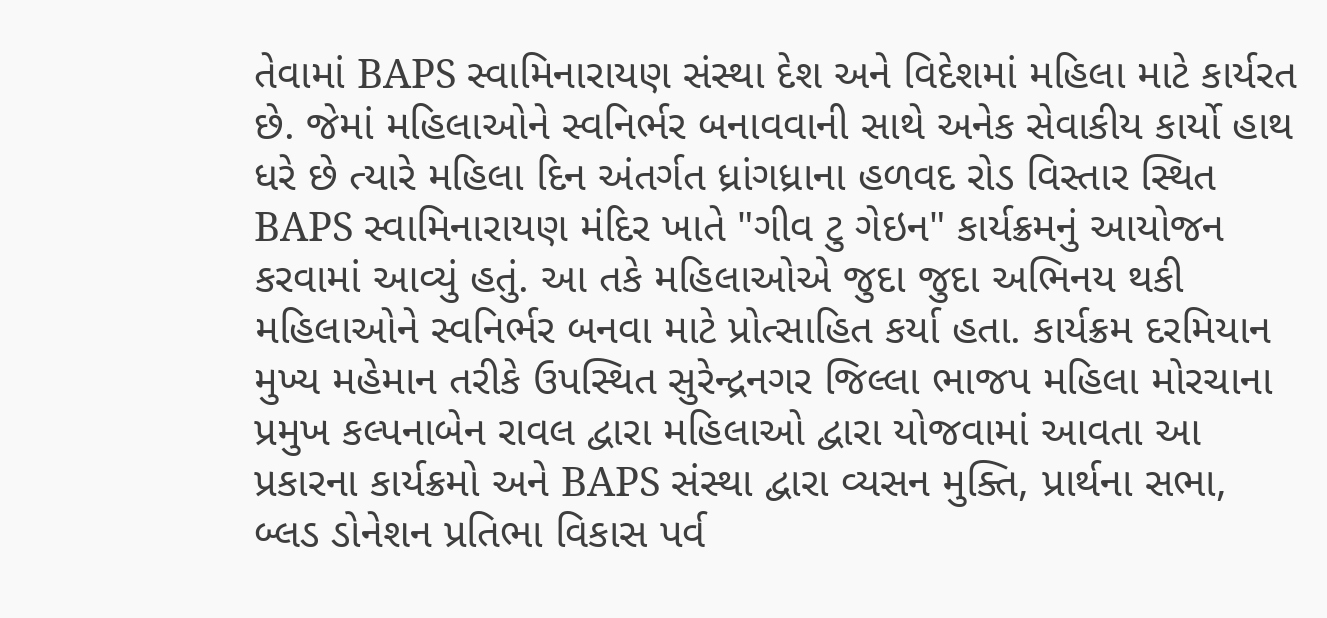તેવામાં BAPS સ્વામિનારાયણ સંસ્થા દેશ અને વિદેશમાં મહિલા માટે કાર્યરત છે. જેમાં મહિલાઓને સ્વનિર્ભર બનાવવાની સાથે અનેક સેવાકીય કાર્યો હાથ ધરે છે ત્યારે મહિલા દિન અંતર્ગત ધ્રાંગધ્રાના હળવદ રોડ વિસ્તાર સ્થિત BAPS સ્વામિનારાયણ મંદિર ખાતે "ગીવ ટુ ગેઇન" કાર્યક્રમનું આયોજન કરવામાં આવ્યું હતું. આ તકે મહિલાઓએ જુદા જુદા અભિનય થકી મહિલાઓને સ્વનિર્ભર બનવા માટે પ્રોત્સાહિત કર્યા હતા. કાર્યક્રમ દરમિયાન મુખ્ય મહેમાન તરીકે ઉપસ્થિત સુરેન્દ્રનગર જિલ્લા ભાજપ મહિલા મોરચાના પ્રમુખ કલ્પનાબેન રાવલ દ્વારા મહિલાઓ દ્વારા યોજવામાં આવતા આ પ્રકારના કાર્યક્રમો અને BAPS સંસ્થા દ્વારા વ્યસન મુક્તિ, પ્રાર્થના સભા, બ્લડ ડોનેશન પ્રતિભા વિકાસ પર્વ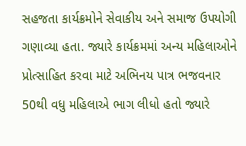સહજતા કાર્યક્રમોને સેવાકીય અને સમાજ ઉપયોગી ગણાવ્યા હતા. જ્યારે કાર્યક્રમમાં અન્ય મહિલાઓને પ્રોત્સાહિત કરવા માટે અભિનય પાત્ર ભજવનાર 50થી વધુ મહિલાએ ભાગ લીધો હતો જ્યારે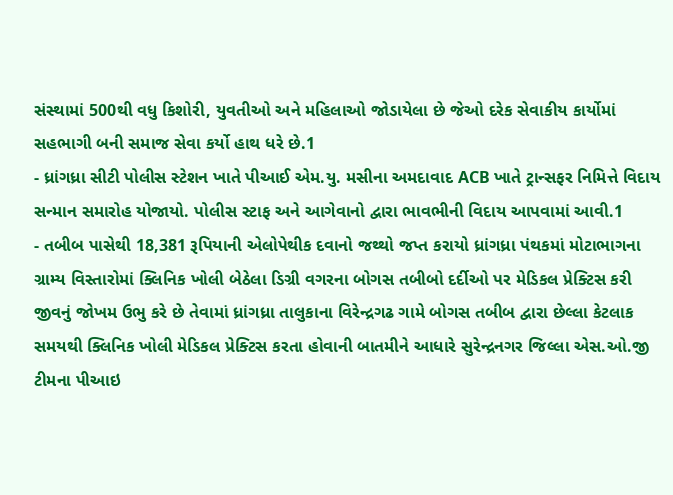સંસ્થામાં 500થી વધુ કિશોરી, યુવતીઓ અને મહિલાઓ જોડાયેલા છે જેઓ દરેક સેવાકીય કાર્યોમાં સહભાગી બની સમાજ સેવા કર્યો હાથ ધરે છે.1
- ધ્રાંગધ્રા સીટી પોલીસ સ્ટેશન ખાતે પીઆઈ એમ.યુ. મસીના અમદાવાદ ACB ખાતે ટ્રાન્સફર નિમિત્તે વિદાય સન્માન સમારોહ યોજાયો. પોલીસ સ્ટાફ અને આગેવાનો દ્વારા ભાવભીની વિદાય આપવામાં આવી.1
- તબીબ પાસેથી 18,381 રૂપિયાની એલોપેથીક દવાનો જથ્થો જપ્ત કરાયો ધ્રાંગધ્રા પંથકમાં મોટાભાગના ગ્રામ્ય વિસ્તારોમાં ક્લિનિક ખોલી બેઠેલા ડિગ્રી વગરના બોગસ તબીબો દર્દીઓ પર મેડિકલ પ્રેક્ટિસ કરી જીવનું જોખમ ઉભુ કરે છે તેવામાં ધ્રાંગધ્રા તાલુકાના વિરેન્દ્રગઢ ગામે બોગસ તબીબ દ્વારા છેલ્લા કેટલાક સમયથી ક્લિનિક ખોલી મેડિકલ પ્રેક્ટિસ કરતા હોવાની બાતમીને આધારે સુરેન્દ્રનગર જિલ્લા એસ.ઓ.જી ટીમના પીઆઇ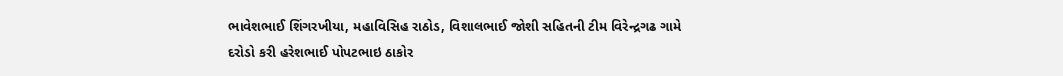ભાવેશભાઈ શિંગરખીયા, મહાવિસિહ રાઠોડ, વિશાલભાઈ જોશી સહિતની ટીમ વિરેન્દ્રગઢ ગામે દરોડો કરી હરેશભાઈ પોપટભાઇ ઠાકોર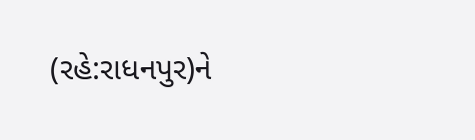(રહે:રાધનપુર)ને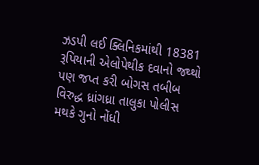ઝડપી લઈ ક્લિનિકમાંથી 18381 રૂપિયાની એલોપેથીક દવાનો જથ્થો પણ જપ્ત કરી બોગસ તબીબ વિરુદ્ધ ધ્રાંગધ્રા તાલુકા પોલીસ મથકે ગુનો નોંધી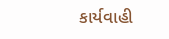કાર્યવાહી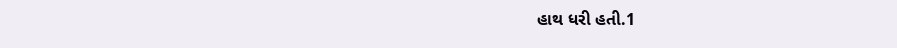હાથ ધરી હતી.1